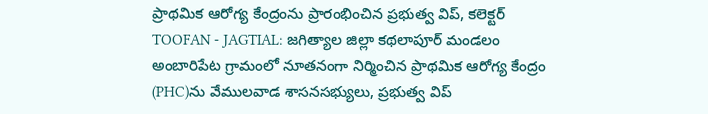ప్రాథమిక ఆరోగ్య కేంద్రంను ప్రారంభించిన ప్రభుత్వ విప్, కలెక్టర్
TOOFAN - JAGTIAL: జగిత్యాల జిల్లా కథలాపూర్ మండలం అంబారిపేట గ్రామంలో నూతనంగా నిర్మించిన ప్రాథమిక ఆరోగ్య కేంద్రం (PHC)ను వేములవాడ శాసనసభ్యులు, ప్రభుత్వ విప్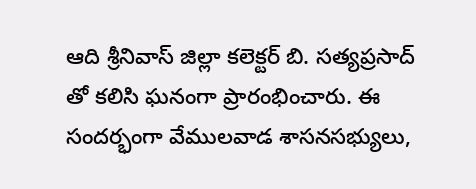ఆది శ్రీనివాస్ జిల్లా కలెక్టర్ బి. సత్యప్రసాద్ తో కలిసి ఘనంగా ప్రారంభించారు. ఈ సందర్భంగా వేములవాడ శాసనసభ్యులు,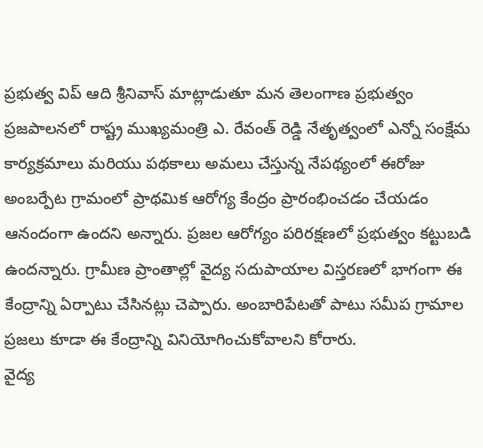ప్రభుత్వ విప్ ఆది శ్రీనివాస్ మాట్లాడుతూ మన తెలంగాణ ప్రభుత్వం ప్రజపాలనలో రాష్ట్ర ముఖ్యమంత్రి ఎ. రేవంత్ రెడ్డి నేతృత్వంలో ఎన్నో సంక్షేమ కార్యక్రమాలు మరియు పథకాలు అమలు చేస్తున్న నేపథ్యంలో ఈరోజు అంబర్పేట గ్రామంలో ప్రాథమిక ఆరోగ్య కేంద్రం ప్రారంభించడం చేయడం ఆనందంగా ఉందని అన్నారు. ప్రజల ఆరోగ్యం పరిరక్షణలో ప్రభుత్వం కట్టుబడి ఉందన్నారు. గ్రామీణ ప్రాంతాల్లో వైద్య సదుపాయాల విస్తరణలో భాగంగా ఈ కేంద్రాన్ని ఏర్పాటు చేసినట్లు చెప్పారు. అంబారిపేటతో పాటు సమీప గ్రామాల ప్రజలు కూడా ఈ కేంద్రాన్ని వినియోగించుకోవాలని కోరారు.
వైద్య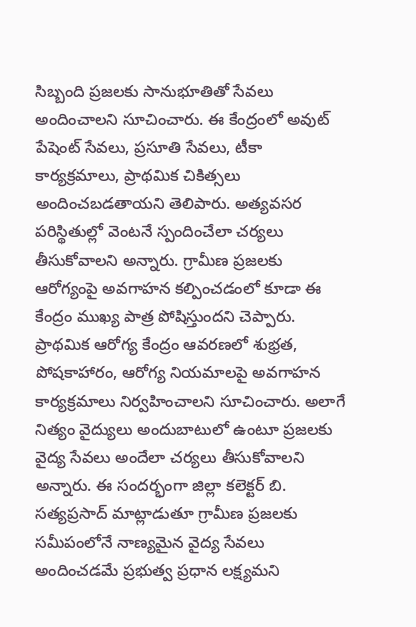సిబ్బంది ప్రజలకు సానుభూతితో సేవలు అందించాలని సూచించారు. ఈ కేంద్రంలో అవుట్ పేషెంట్ సేవలు, ప్రసూతి సేవలు, టీకా కార్యక్రమాలు, ప్రాథమిక చికిత్సలు అందించబడతాయని తెలిపారు. అత్యవసర పరిస్థితుల్లో వెంటనే స్పందించేలా చర్యలు తీసుకోవాలని అన్నారు. గ్రామీణ ప్రజలకు ఆరోగ్యంపై అవగాహన కల్పించడంలో కూడా ఈ కేంద్రం ముఖ్య పాత్ర పోషిస్తుందని చెప్పారు. ప్రాథమిక ఆరోగ్య కేంద్రం ఆవరణలో శుభ్రత, పోషకాహారం, ఆరోగ్య నియమాలపై అవగాహన కార్యక్రమాలు నిర్వహించాలని సూచించారు. అలాగే నిత్యం వైద్యులు అందుబాటులో ఉంటూ ప్రజలకు వైద్య సేవలు అందేలా చర్యలు తీసుకోవాలని అన్నారు. ఈ సందర్భంగా జిల్లా కలెక్టర్ బి. సత్యప్రసాద్ మాట్లాడుతూ గ్రామీణ ప్రజలకు సమీపంలోనే నాణ్యమైన వైద్య సేవలు అందించడమే ప్రభుత్వ ప్రధాన లక్ష్యమని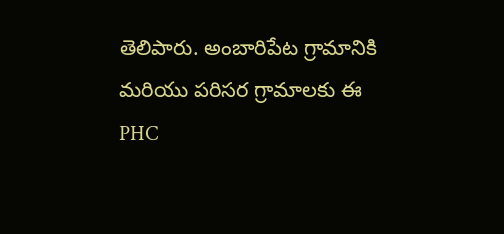తెలిపారు. అంబారిపేట గ్రామానికి మరియు పరిసర గ్రామాలకు ఈ PHC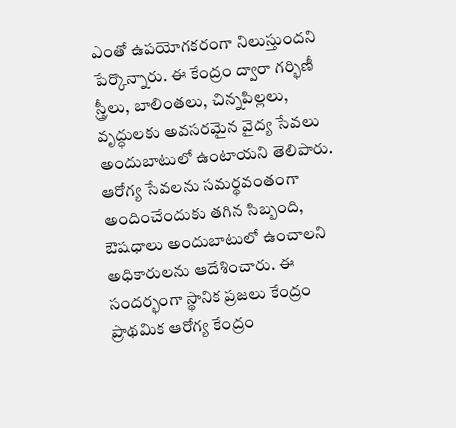ఎంతో ఉపయోగకరంగా నిలుస్తుందని పేర్కొన్నారు. ఈ కేంద్రం ద్వారా గర్భిణీ స్త్రీలు, బాలింతలు, చిన్నపిల్లలు, వృద్ధులకు అవసరమైన వైద్య సేవలు అందుబాటులో ఉంటాయని తెలిపారు. ఆరోగ్య సేవలను సమర్థవంతంగా అందించేందుకు తగిన సిబ్బంది, ఔషధాలు అందుబాటులో ఉంచాలని అధికారులను ఆదేశించారు. ఈ సందర్భంగా స్థానిక ప్రజలు కేంద్రం ప్రాథమిక ఆరోగ్య కేంద్రం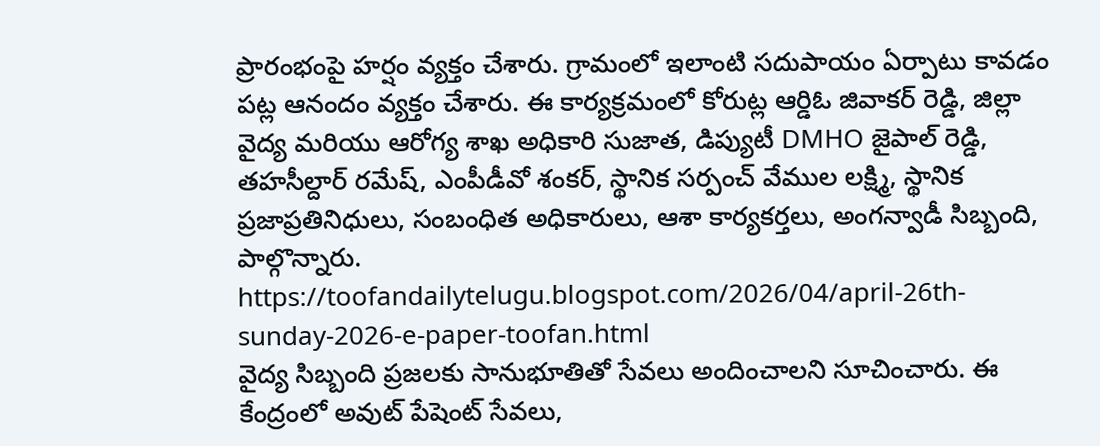ప్రారంభంపై హర్షం వ్యక్తం చేశారు. గ్రామంలో ఇలాంటి సదుపాయం ఏర్పాటు కావడం పట్ల ఆనందం వ్యక్తం చేశారు. ఈ కార్యక్రమంలో కోరుట్ల ఆర్డిఓ జివాకర్ రెడ్డి, జిల్లా వైద్య మరియు ఆరోగ్య శాఖ అధికారి సుజాత, డిప్యుటీ DMHO జైపాల్ రెడ్డి, తహసీల్దార్ రమేష్, ఎంపీడీవో శంకర్, స్థానిక సర్పంచ్ వేముల లక్ష్మి, స్థానిక ప్రజాప్రతినిధులు, సంబంధిత అధికారులు, ఆశా కార్యకర్తలు, అంగన్వాడీ సిబ్బంది, పాల్గొన్నారు. https://toofandailytelugu.blogspot.com/2026/04/april-26th-sunday-2026-e-paper-toofan.html
వైద్య సిబ్బంది ప్రజలకు సానుభూతితో సేవలు అందించాలని సూచించారు. ఈ కేంద్రంలో అవుట్ పేషెంట్ సేవలు,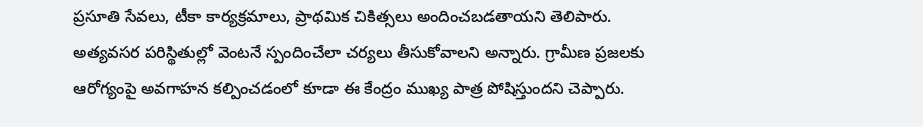ప్రసూతి సేవలు, టీకా కార్యక్రమాలు, ప్రాథమిక చికిత్సలు అందించబడతాయని తెలిపారు. అత్యవసర పరిస్థితుల్లో వెంటనే స్పందించేలా చర్యలు తీసుకోవాలని అన్నారు. గ్రామీణ ప్రజలకు ఆరోగ్యంపై అవగాహన కల్పించడంలో కూడా ఈ కేంద్రం ముఖ్య పాత్ర పోషిస్తుందని చెప్పారు.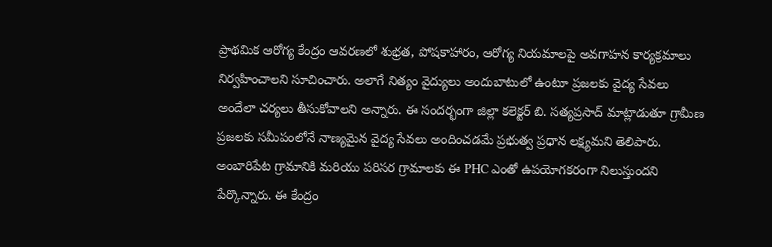ప్రాథమిక ఆరోగ్య కేంద్రం ఆవరణలో శుభ్రత, పోషకాహారం, ఆరోగ్య నియమాలపై అవగాహన కార్యక్రమాలు నిర్వహించాలని సూచించారు. అలాగే నిత్యం వైద్యులు అందుబాటులో ఉంటూ ప్రజలకు వైద్య సేవలు అందేలా చర్యలు తీసుకోవాలని అన్నారు. ఈ సందర్భంగా జిల్లా కలెక్టర్ బి. సత్యప్రసాద్ మాట్లాడుతూ గ్రామీణ ప్రజలకు సమీపంలోనే నాణ్యమైన వైద్య సేవలు అందించడమే ప్రభుత్వ ప్రధాన లక్ష్యమని తెలిపారు. అంబారిపేట గ్రామానికి మరియు పరిసర గ్రామాలకు ఈ PHC ఎంతో ఉపయోగకరంగా నిలుస్తుందని పేర్కొన్నారు. ఈ కేంద్రం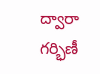ద్వారా గర్భిణీ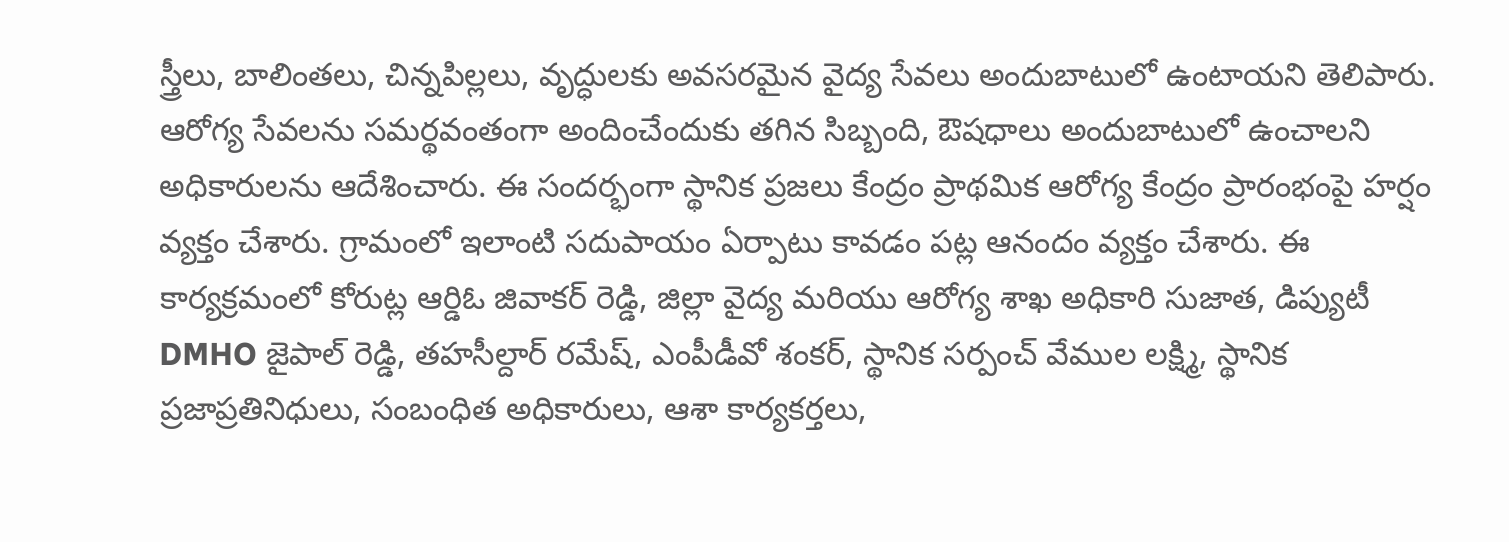స్త్రీలు, బాలింతలు, చిన్నపిల్లలు, వృద్ధులకు అవసరమైన వైద్య సేవలు అందుబాటులో ఉంటాయని తెలిపారు. ఆరోగ్య సేవలను సమర్థవంతంగా అందించేందుకు తగిన సిబ్బంది, ఔషధాలు అందుబాటులో ఉంచాలని అధికారులను ఆదేశించారు. ఈ సందర్భంగా స్థానిక ప్రజలు కేంద్రం ప్రాథమిక ఆరోగ్య కేంద్రం ప్రారంభంపై హర్షం వ్యక్తం చేశారు. గ్రామంలో ఇలాంటి సదుపాయం ఏర్పాటు కావడం పట్ల ఆనందం వ్యక్తం చేశారు. ఈ కార్యక్రమంలో కోరుట్ల ఆర్డిఓ జివాకర్ రెడ్డి, జిల్లా వైద్య మరియు ఆరోగ్య శాఖ అధికారి సుజాత, డిప్యుటీ DMHO జైపాల్ రెడ్డి, తహసీల్దార్ రమేష్, ఎంపీడీవో శంకర్, స్థానిక సర్పంచ్ వేముల లక్ష్మి, స్థానిక ప్రజాప్రతినిధులు, సంబంధిత అధికారులు, ఆశా కార్యకర్తలు,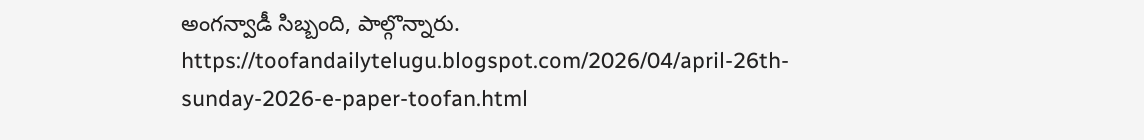అంగన్వాడీ సిబ్బంది, పాల్గొన్నారు. https://toofandailytelugu.blogspot.com/2026/04/april-26th-sunday-2026-e-paper-toofan.html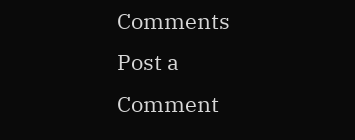Comments
Post a Comment